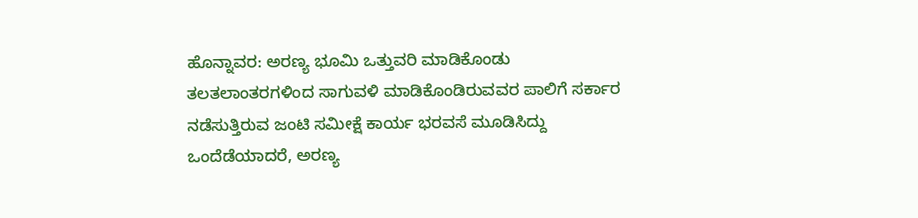ಹೊನ್ನಾವರ: ಅರಣ್ಯ ಭೂಮಿ ಒತ್ತುವರಿ ಮಾಡಿಕೊಂಡು ತಲತಲಾಂತರಗಳಿಂದ ಸಾಗುವಳಿ ಮಾಡಿಕೊಂಡಿರುವವರ ಪಾಲಿಗೆ ಸರ್ಕಾರ ನಡೆಸುತ್ತಿರುವ ಜಂಟಿ ಸಮೀಕ್ಷೆ ಕಾರ್ಯ ಭರವಸೆ ಮೂಡಿಸಿದ್ದು ಒಂದೆಡೆಯಾದರೆ, ಅರಣ್ಯ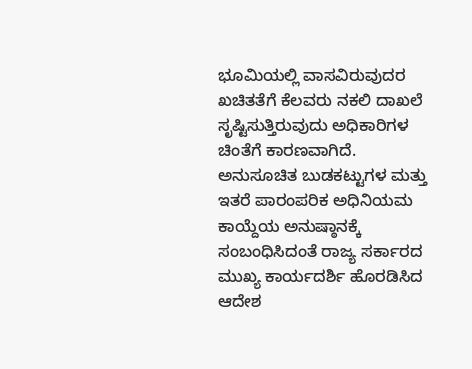ಭೂಮಿಯಲ್ಲಿ ವಾಸವಿರುವುದರ ಖಚಿತತೆಗೆ ಕೆಲವರು ನಕಲಿ ದಾಖಲೆ ಸೃಷ್ಟಿಸುತ್ತಿರುವುದು ಅಧಿಕಾರಿಗಳ ಚಿಂತೆಗೆ ಕಾರಣವಾಗಿದೆ.
ಅನುಸೂಚಿತ ಬುಡಕಟ್ಟುಗಳ ಮತ್ತು ಇತರೆ ಪಾರಂಪರಿಕ ಅಧಿನಿಯಮ ಕಾಯ್ದೆಯ ಅನುಷ್ಠಾನಕ್ಕೆ ಸಂಬಂಧಿಸಿದಂತೆ ರಾಜ್ಯ ಸರ್ಕಾರದ ಮುಖ್ಯ ಕಾರ್ಯದರ್ಶಿ ಹೊರಡಿಸಿದ ಆದೇಶ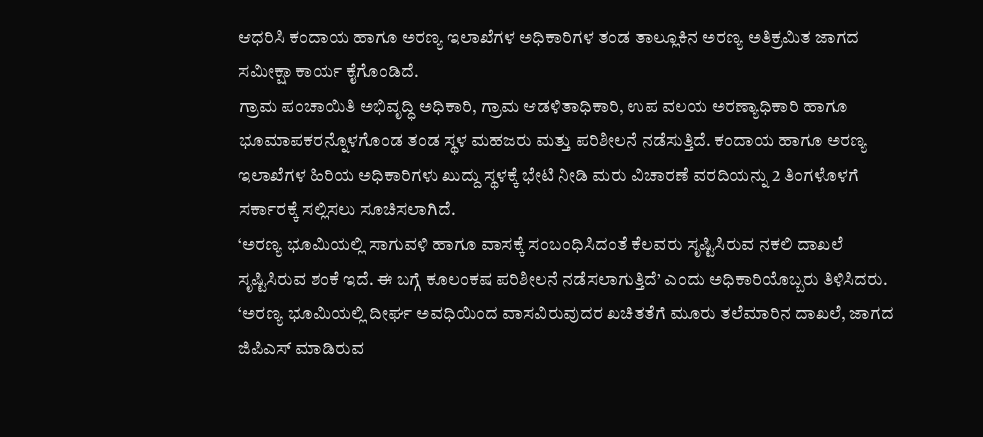ಆಧರಿಸಿ ಕಂದಾಯ ಹಾಗೂ ಅರಣ್ಯ ಇಲಾಖೆಗಳ ಅಧಿಕಾರಿಗಳ ತಂಡ ತಾಲ್ಲೂಕಿನ ಅರಣ್ಯ ಅತಿಕ್ರಮಿತ ಜಾಗದ ಸಮೀಕ್ಷಾ ಕಾರ್ಯ ಕೈಗೊಂಡಿದೆ.
ಗ್ರಾಮ ಪಂಚಾಯಿತಿ ಅಭಿವೃದ್ಧಿ ಅಧಿಕಾರಿ, ಗ್ರಾಮ ಆಡಳಿತಾಧಿಕಾರಿ, ಉಪ ವಲಯ ಅರಣ್ಯಾಧಿಕಾರಿ ಹಾಗೂ ಭೂಮಾಪಕರನ್ನೊಳಗೊಂಡ ತಂಡ ಸ್ಥಳ ಮಹಜರು ಮತ್ತು ಪರಿಶೀಲನೆ ನಡೆಸುತ್ತಿದೆ. ಕಂದಾಯ ಹಾಗೂ ಅರಣ್ಯ ಇಲಾಖೆಗಳ ಹಿರಿಯ ಅಧಿಕಾರಿಗಳು ಖುದ್ದು ಸ್ಥಳಕ್ಕೆ ಭೇಟಿ ನೀಡಿ ಮರು ವಿಚಾರಣೆ ವರದಿಯನ್ನು 2 ತಿಂಗಳೊಳಗೆ ಸರ್ಕಾರಕ್ಕೆ ಸಲ್ಲಿಸಲು ಸೂಚಿಸಲಾಗಿದೆ.
‘ಅರಣ್ಯ ಭೂಮಿಯಲ್ಲಿ ಸಾಗುವಳಿ ಹಾಗೂ ವಾಸಕ್ಕೆ ಸಂಬಂಧಿಸಿದಂತೆ ಕೆಲವರು ಸೃಷ್ಟಿಸಿರುವ ನಕಲಿ ದಾಖಲೆ ಸೃಷ್ಟಿಸಿರುವ ಶಂಕೆ ಇದೆ. ಈ ಬಗ್ಗೆ ಕೂಲಂಕಷ ಪರಿಶೀಲನೆ ನಡೆಸಲಾಗುತ್ತಿದೆ’ ಎಂದು ಅಧಿಕಾರಿಯೊಬ್ಬರು ತಿಳಿಸಿದರು.
‘ಅರಣ್ಯ ಭೂಮಿಯಲ್ಲಿ ದೀರ್ಘ ಅವಧಿಯಿಂದ ವಾಸವಿರುವುದರ ಖಚಿತತೆಗೆ ಮೂರು ತಲೆಮಾರಿನ ದಾಖಲೆ, ಜಾಗದ ಜಿಪಿಎಸ್ ಮಾಡಿರುವ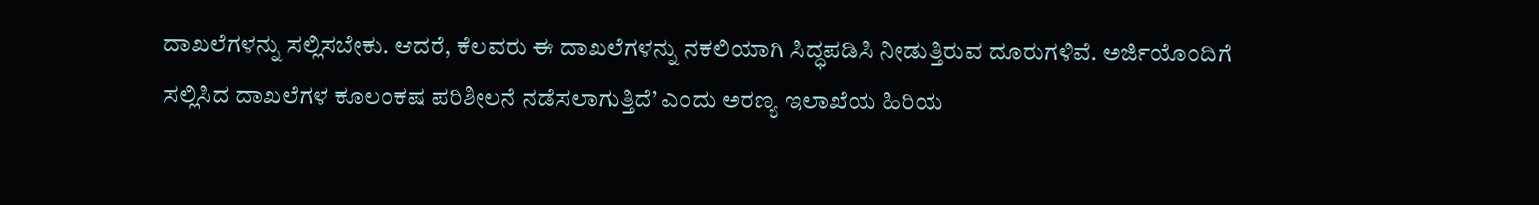ದಾಖಲೆಗಳನ್ನು ಸಲ್ಲಿಸಬೇಕು. ಆದರೆ, ಕೆಲವರು ಈ ದಾಖಲೆಗಳನ್ನು ನಕಲಿಯಾಗಿ ಸಿದ್ಧಪಡಿಸಿ ನೀಡುತ್ತಿರುವ ದೂರುಗಳಿವೆ. ಅರ್ಜಿಯೊಂದಿಗೆ ಸಲ್ಲಿಸಿದ ದಾಖಲೆಗಳ ಕೂಲಂಕಷ ಪರಿಶೀಲನೆ ನಡೆಸಲಾಗುತ್ತಿದೆ’ ಎಂದು ಅರಣ್ಯ ಇಲಾಖೆಯ ಹಿರಿಯ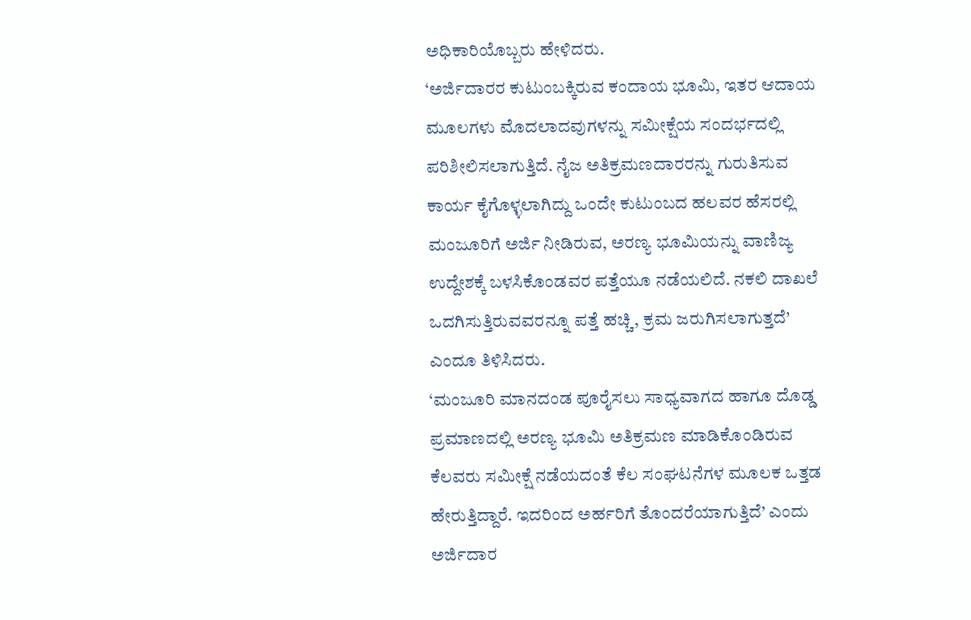ಅಧಿಕಾರಿಯೊಬ್ಬರು ಹೇಳಿದರು.
‘ಅರ್ಜಿದಾರರ ಕುಟುಂಬಕ್ಕಿರುವ ಕಂದಾಯ ಭೂಮಿ, ಇತರ ಆದಾಯ ಮೂಲಗಳು ಮೊದಲಾದವುಗಳನ್ನು ಸಮೀಕ್ಷೆಯ ಸಂದರ್ಭದಲ್ಲಿ ಪರಿಶೀಲಿಸಲಾಗುತ್ತಿದೆ. ನೈಜ ಅತಿಕ್ರಮಣದಾರರನ್ನು ಗುರುತಿಸುವ ಕಾರ್ಯ ಕೈಗೊಳ್ಳಲಾಗಿದ್ದು ಒಂದೇ ಕುಟುಂಬದ ಹಲವರ ಹೆಸರಲ್ಲಿ ಮಂಜೂರಿಗೆ ಅರ್ಜಿ ನೀಡಿರುವ, ಅರಣ್ಯ ಭೂಮಿಯನ್ನು ವಾಣಿಜ್ಯ ಉದ್ದೇಶಕ್ಕೆ ಬಳಸಿಕೊಂಡವರ ಪತ್ತೆಯೂ ನಡೆಯಲಿದೆ. ನಕಲಿ ದಾಖಲೆ ಒದಗಿಸುತ್ತಿರುವವರನ್ನೂ ಪತ್ತೆ ಹಚ್ಚಿ, ಕ್ರಮ ಜರುಗಿಸಲಾಗುತ್ತದೆ’ ಎಂದೂ ತಿಳಿಸಿದರು.
‘ಮಂಜೂರಿ ಮಾನದಂಡ ಪೂರೈಸಲು ಸಾಧ್ಯವಾಗದ ಹಾಗೂ ದೊಡ್ಡ ಪ್ರಮಾಣದಲ್ಲಿ ಅರಣ್ಯ ಭೂಮಿ ಅತಿಕ್ರಮಣ ಮಾಡಿಕೊಂಡಿರುವ ಕೆಲವರು ಸಮೀಕ್ಷೆ ನಡೆಯದಂತೆ ಕೆಲ ಸಂಘಟನೆಗಳ ಮೂಲಕ ಒತ್ತಡ ಹೇರುತ್ತಿದ್ದಾರೆ. ಇದರಿಂದ ಅರ್ಹರಿಗೆ ತೊಂದರೆಯಾಗುತ್ತಿದೆ’ ಎಂದು ಅರ್ಜಿದಾರ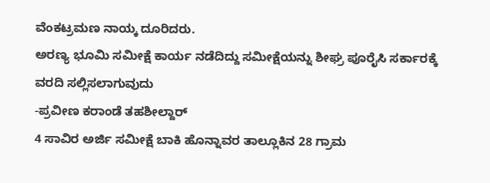ವೆಂಕಟ್ರಮಣ ನಾಯ್ಕ ದೂರಿದರು.
ಅರಣ್ಯ ಭೂಮಿ ಸಮೀಕ್ಷೆ ಕಾರ್ಯ ನಡೆದಿದ್ದು ಸಮೀಕ್ಷೆಯನ್ನು ಶೀಘ್ರ ಪೂರೈಸಿ ಸರ್ಕಾರಕ್ಕೆ ವರದಿ ಸಲ್ಲಿಸಲಾಗುವುದು
-ಪ್ರವೀಣ ಕರಾಂಡೆ ತಹಶೀಲ್ದಾರ್
4 ಸಾವಿರ ಅರ್ಜಿ ಸಮೀಕ್ಷೆ ಬಾಕಿ ಹೊನ್ನಾವರ ತಾಲ್ಲೂಕಿನ 28 ಗ್ರಾಮ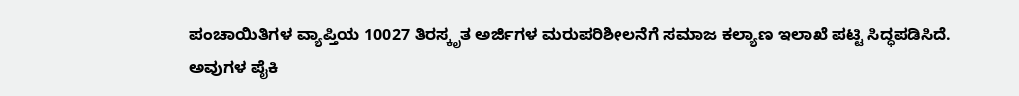ಪಂಚಾಯಿತಿಗಳ ವ್ಯಾಪ್ತಿಯ 10027 ತಿರಸ್ಕೃತ ಅರ್ಜಿಗಳ ಮರುಪರಿಶೀಲನೆಗೆ ಸಮಾಜ ಕಲ್ಯಾಣ ಇಲಾಖೆ ಪಟ್ಟಿ ಸಿದ್ಧಪಡಿಸಿದೆ. ಅವುಗಳ ಪೈಕಿ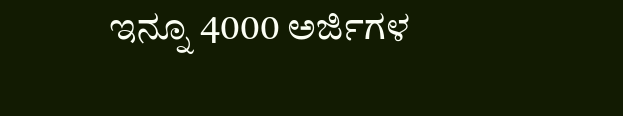ಇನ್ನೂ 4000 ಅರ್ಜಿಗಳ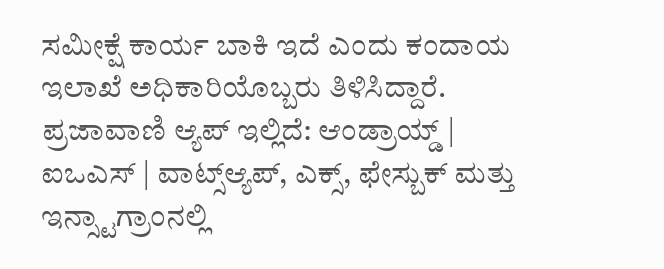ಸಮೀಕ್ಷೆ ಕಾರ್ಯ ಬಾಕಿ ಇದೆ ಎಂದು ಕಂದಾಯ ಇಲಾಖೆ ಅಧಿಕಾರಿಯೊಬ್ಬರು ತಿಳಿಸಿದ್ದಾರೆ.
ಪ್ರಜಾವಾಣಿ ಆ್ಯಪ್ ಇಲ್ಲಿದೆ: ಆಂಡ್ರಾಯ್ಡ್ | ಐಒಎಸ್ | ವಾಟ್ಸ್ಆ್ಯಪ್, ಎಕ್ಸ್, ಫೇಸ್ಬುಕ್ ಮತ್ತು ಇನ್ಸ್ಟಾಗ್ರಾಂನಲ್ಲಿ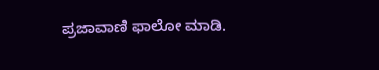ಪ್ರಜಾವಾಣಿ ಫಾಲೋ ಮಾಡಿ.